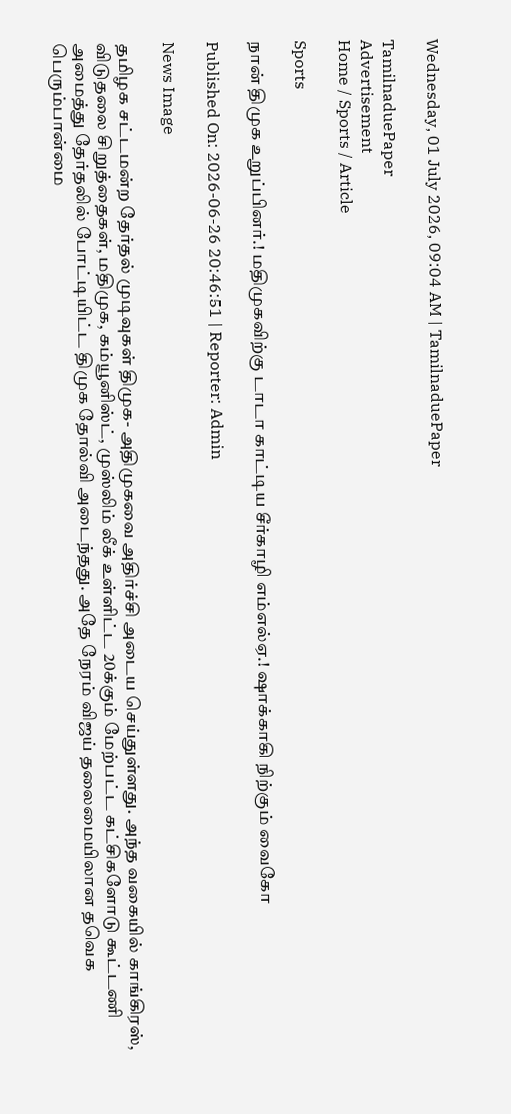Wednesday, 01 July 2026, 09:04 AM | TamilnaduePaper

TamilnaduePaper
Advertisement
Home / Sports / Article

Sports

நான் திமுக உறுப்பினர்.! மதிமுகவிற்கு டாடா காட்டிய சீர்காழி எம்எல்ஏ.! ஷாக்காகி நிற்கும் வைகோ

Published On: 2026-06-26 20:46:51 | Reporter: Admin

News Image

தமிழக சட்டமன்ற தேர்தல் முடிவுகள் திமுக- அதிமுகவை அதிர்ச்சி அடைய செய்துள்ளது. அந்த வகையில் காங்கிரஸ், விடுதலை சிறுத்தைகள், மதிமுக, கம்யூனிஸ்ட், முஸ்லிம் லீக் உள்ளிட்ட 20க்கும் மேற்பட்ட கட்சிகளோடு கூட்டணி அமைத்து தேர்தலில் போட்டியிட்ட திமுக தோல்வி அடைந்தது. அதே நேரம் விஜய் தலைமையிலான தவெக பெரும்பான்மை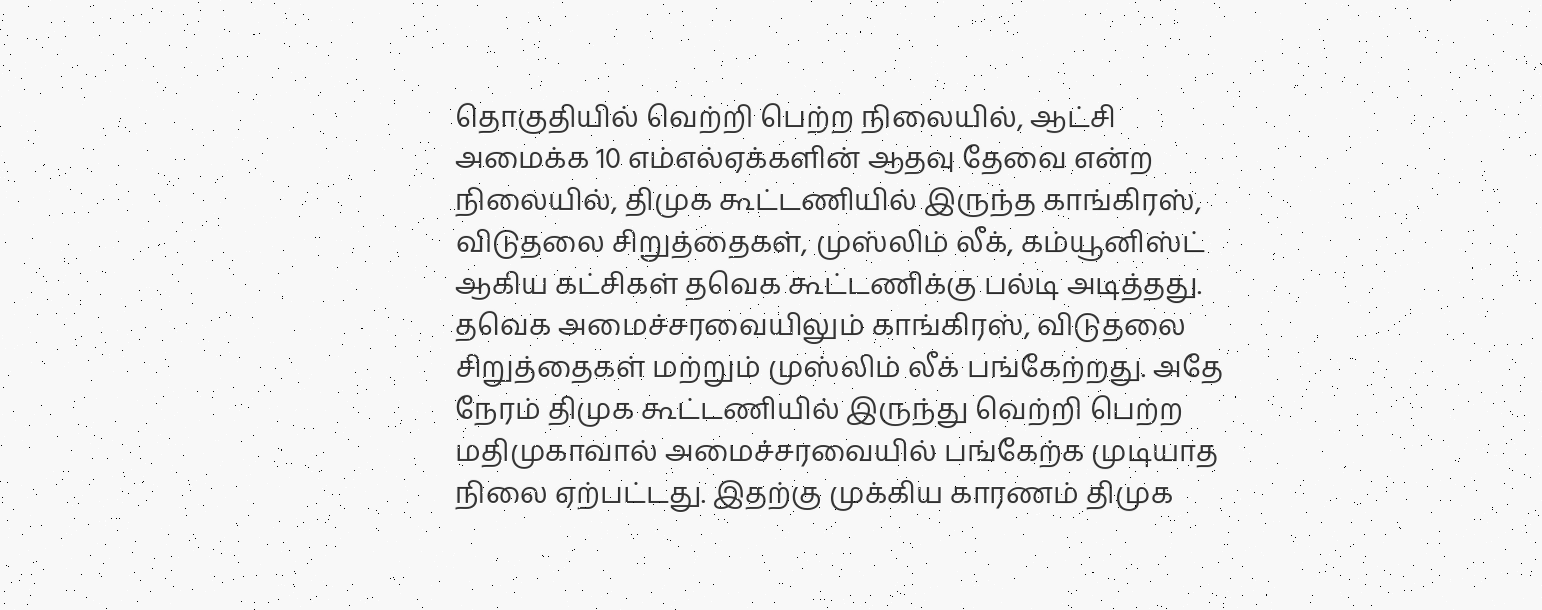தொகுதியில் வெற்றி பெற்ற நிலையில், ஆட்சி அமைக்க 10 எம்எல்ஏக்களின் ஆதவு தேவை என்ற நிலையில், திமுக கூட்டணியில் இருந்த காங்கிரஸ், விடுதலை சிறுத்தைகள், முஸ்லிம் லீக், கம்யூனிஸ்ட் ஆகிய கட்சிகள் தவெக கூட்டணிக்கு பல்டி அடித்தது. தவெக அமைச்சரவையிலும் காங்கிரஸ், விடுதலை சிறுத்தைகள் மற்றும் முஸ்லிம் லீக் பங்கேற்றது. அதே நேரம் திமுக கூட்டணியில் இருந்து வெற்றி பெற்ற மதிமுகாவால் அமைச்சரவையில் பங்கேற்க முடியாத நிலை ஏற்பட்டது. இதற்கு முக்கிய காரணம் திமுக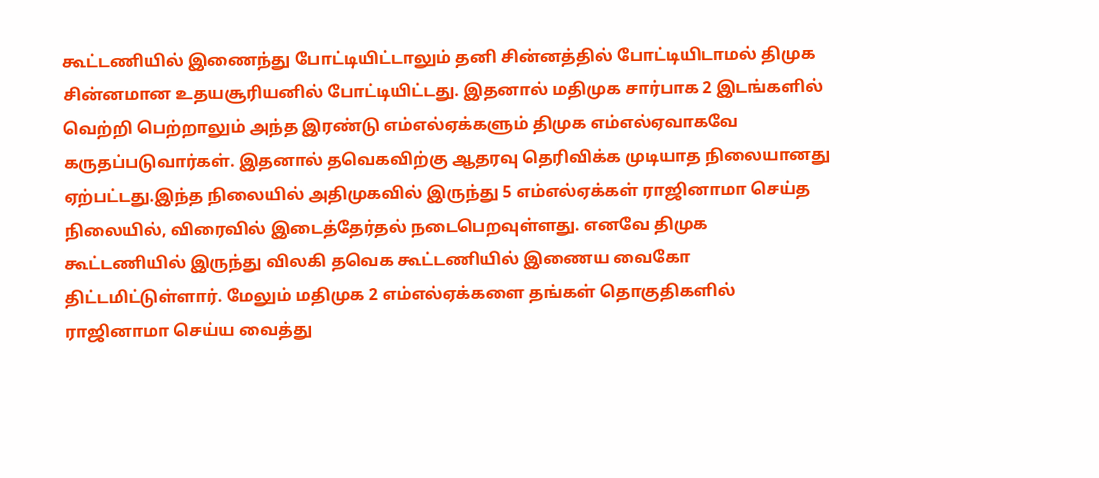கூட்டணியில் இணைந்து போட்டியிட்டாலும் தனி சின்னத்தில் போட்டியிடாமல் திமுக சின்னமான உதயசூரியனில் போட்டியிட்டது. இதனால் மதிமுக சார்பாக 2 இடங்களில் வெற்றி பெற்றாலும் அந்த இரண்டு எம்எல்ஏக்களும் திமுக எம்எல்ஏவாகவே கருதப்படுவார்கள். இதனால் தவெகவிற்கு ஆதரவு தெரிவிக்க முடியாத நிலையானது ஏற்பட்டது.இந்த நிலையில் அதிமுகவில் இருந்து 5 எம்எல்ஏக்கள் ராஜினாமா செய்த நிலையில், விரைவில் இடைத்தேர்தல் நடைபெறவுள்ளது. எனவே திமுக கூட்டணியில் இருந்து விலகி தவெக கூட்டணியில் இணைய வைகோ திட்டமிட்டுள்ளார். மேலும் மதிமுக 2 எம்எல்ஏக்களை தங்கள் தொகுதிகளில் ராஜினாமா செய்ய வைத்து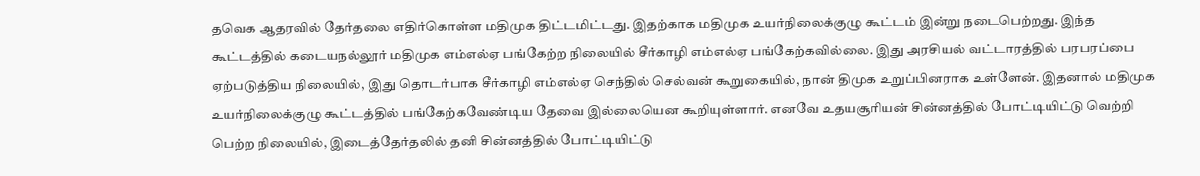தவெக ஆதரவில் தேர்தலை எதிர்கொள்ள மதிமுக திட்டமிட்டது. இதற்காக மதிமுக உயர்நிலைக்குழு கூட்டம் இன்று நடைபெற்றது. இந்த கூட்டத்தில் கடையநல்லூர் மதிமுக எம்எல்ஏ பங்கேற்ற நிலையில் சீர்காழி எம்எல்ஏ பங்கேற்கவில்லை. இது அரசியல் வட்டாரத்தில் பரபரப்பை ஏற்படுத்திய நிலையில், இது தொடர்பாக சீர்காழி எம்எல்ஏ செந்தில் செல்வன் கூறுகையில், நான் திமுக உறுப்பினராக உள்ளேன். இதனால் மதிமுக உயர்நிலைக்குழு கூட்டத்தில் பங்கேற்கவேண்டிய தேவை இல்லையென கூறியுள்ளார். எனவே உதயசூரியன் சின்னத்தில் போட்டியிட்டு வெற்றி பெற்ற நிலையில், இடைத்தேர்தலில் தனி சின்னத்தில் போட்டியிட்டு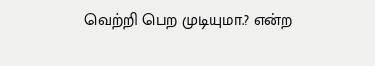வெற்றி பெற முடியுமா.? என்ற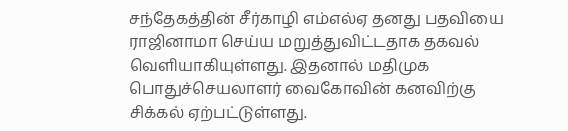சந்தேகத்தின் சீர்காழி எம்எல்ஏ தனது பதவியை ராஜினாமா செய்ய மறுத்துவிட்டதாக தகவல் வெளியாகியுள்ளது. இதனால் மதிமுக பொதுச்செயலாளர் வைகோவின் கனவிற்கு சிக்கல் ஏற்பட்டுள்ளது.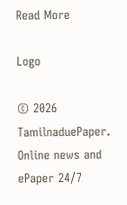Read More

Logo

© 2026 TamilnaduePaper. Online news and ePaper 24/7